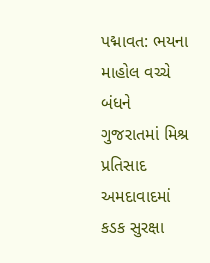પદ્માવત: ભયના માહોલ વચ્ચે બંધને ગુજરાતમાં મિશ્ર પ્રતિસાદ
અમદાવાદમાં કડક સુરક્ષા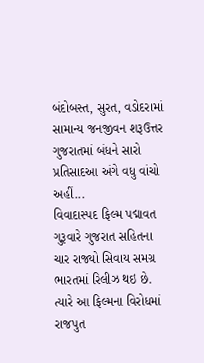બંદોબસ્ત, સુરત, વડોદરામાં સામાન્ય જનજીવન શરૂઉત્તર ગુજરાતમાં બંધને સારો પ્રતિસાદઆ અંગે વધુ વાંચો અહીં...
વિવાદાસ્પદ ફિલ્મ પદ્માવત ગુરૂવારે ગુજરાત સહિતના ચાર રાજ્યો સિવાય સમગ્ર ભારતમાં રિલીઝ થઇ છે. ત્યારે આ ફિલ્મના વિરોધમાં રાજપુત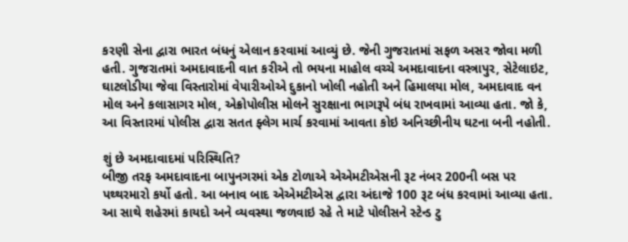કરણી સેના દ્વારા ભારત બંધનું એલાન કરવામાં આવ્યું છે. જેની ગુજરાતમાં સફળ અસર જોવા મળી હતી. ગુજરાતમાં અમદાવાદની વાત કરીએ તો ભયના માહોલ વચ્ચે અમદાવાદના વસ્ત્રાપુર, સેટેલાઇટ, ઘાટલોડીયા જેવા વિસ્તારોમાં વેપારીઓએ દુકાનો ખોલી નહોતી અને હિમાલયા મોલ, અમદાવાદ વન મોલ અને કલાસાગર મોલ, એક્રોપોલીસ મોલને સુરક્ષાના ભાગરૂપે બંધ રાખવામાં આવ્યા હતા. જો કે, આ વિસ્તારમાં પોલીસ દ્વારા સતત ફ્લેગ માર્ચ કરવામાં આવતા કોઇ અનિચ્છીનીય ઘટના બની નહોતી.

શું છે અમદાવાદમાં પરિસ્થિતિ?
બીજી તરફ અમદાવાદના બાપુનગરમાં એક ટોળાએ એએમટીએસની રૂટ નંબર 200ની બસ પર પથ્થરમારો કર્યો હતો. આ બનાવ બાદ એએમટીએસ દ્વારા અંદાજે 100 રૂટ બંધ કરવામાં આવ્યા હતા. આ સાથે શહેરમાં કાયદો અને વ્યવસ્થા જળવાઇ રહે તે માટે પોલીસને સ્ટેન્ડ ટુ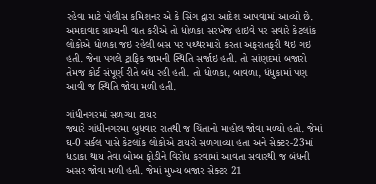રહેવા માટે પોલીસ કમિશનર એ કે સિંગ દ્વારા આદેશ આપવામાં આવ્યો છે. અમદાવાદ ગ્રામ્યની વાત કરીએ તો ધોળકા સરખેજ હાઇવે પર સવારે કેટલાંક લોકોએ ધોળકા જઇ રહેલી બસ પર પથ્થરમારો કરતા અફરાતફરી થઇ ગઇ હતી. જેના પગલે ટ્રાફિક જામની સ્થિતિ સર્જાઇ હતી. તો સાંણદમાં બજારો તેમજ કોર્ટ સંપૂર્ણ રીતે બંધ રહી હતી. તો ધોળકા, બાવળા, ધંધુકામાં પણ આવી જ સ્થિતિ જોવા મળી હતી.

ગાંધીનગરમાં સળગ્યા ટાયર
જ્યારે ગાંધીનગરમા બુધવાર રાતથી જ ચિંતાનો માહોલ જોવા મળ્યો હતો. જેમાં ઘ-0 સર્કલ પાસે કેટલાંક લોકોએ ટાયરો સળગાવ્યા હતા અને સેક્ટર-23માં ધડાકા થાય તેવા બોમ્બ ફોડીને વિરોધ કરવામાં આવતા સવારથી જ બંધની અસર જોવા મળી હતી. જેમાં મુખ્ય બજાર સેક્ટર 21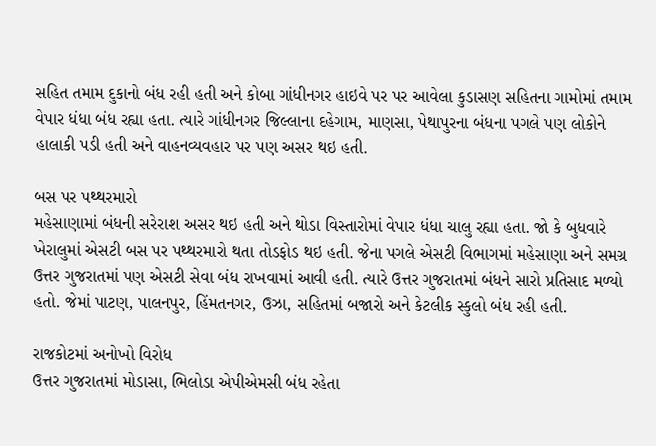સહિત તમામ દુકાનો બંધ રહી હતી અને કોબા ગાંધીનગર હાઇવે પર પર આવેલા કુડાસણ સહિતના ગામોમાં તમામ વેપાર ધંધા બંધ રહ્યા હતા. ત્યારે ગાંધીનગર જિલ્લાના દહેગામ, માણસા, પેથાપુરના બંધના પગલે પણ લોકોને હાલાકી પડી હતી અને વાહનવ્યવહાર પર પણ અસર થઇ હતી.

બસ પર પથ્થરમારો
મહેસાણામાં બંધની સરેરાશ અસર થઇ હતી અને થોડા વિસ્તારોમાં વેપાર ધંધા ચાલુ રહ્યા હતા. જો કે બુધવારે ખેરાલુમાં એસટી બસ પર પથ્થરમારો થતા તોડફોડ થઇ હતી. જેના પગલે એસટી વિભાગમાં મહેસાણા અને સમગ્ર ઉત્તર ગુજરાતમાં પણ એસટી સેવા બંધ રાખવામાં આવી હતી. ત્યારે ઉત્તર ગુજરાતમાં બંધને સારો પ્રતિસાદ મળ્યો હતો. જેમાં પાટણ, પાલનપુર, હિંમતનગર, ઉઝા, સહિતમાં બજારો અને કેટલીક સ્કુલો બંધ રહી હતી.

રાજકોટમાં અનોખો વિરોધ
ઉત્તર ગુજરાતમાં મોડાસા, ભિલોડા એપીએમસી બંધ રહેતા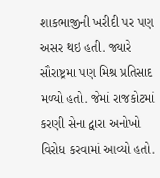શાકભાજીની ખરીદી પર પણ અસર થઇ હતી. જ્યારે સૌરાષ્ટ્રમા પણ મિશ્ર પ્રતિસાદ મળ્યો હતો. જેમાં રાજકોટમાં કરણી સેના દ્વારા અનોખો વિરોધ કરવામાં આવ્યો હતો.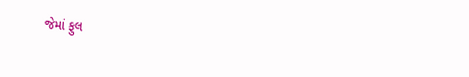જેમાં ફુલ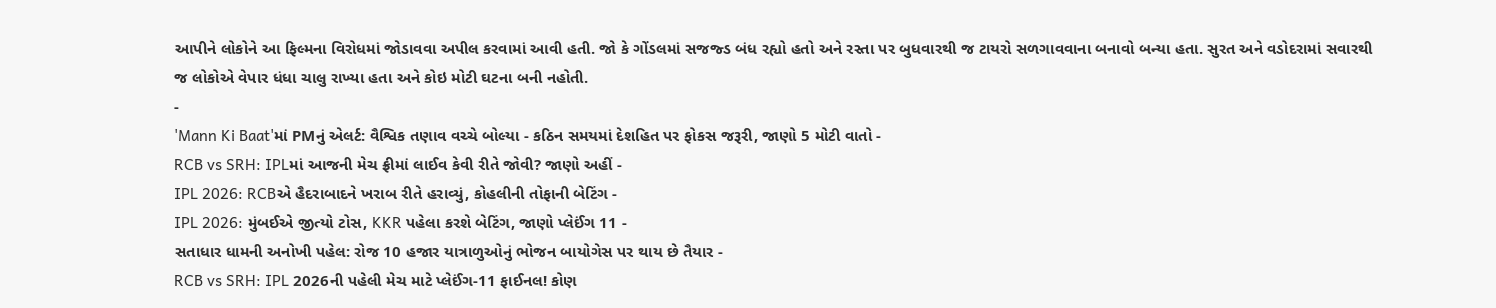આપીને લોકોને આ ફિલ્મના વિરોધમાં જોડાવવા અપીલ કરવામાં આવી હતી. જો કે ગોંડલમાં સજજ્ડ બંધ રહ્યો હતો અને રસ્તા પર બુધવારથી જ ટાયરો સળગાવવાના બનાવો બન્યા હતા. સુરત અને વડોદરામાં સવારથી જ લોકોએ વેપાર ધંધા ચાલુ રાખ્યા હતા અને કોઇ મોટી ઘટના બની નહોતી.
-
'Mann Ki Baat'માં PMનું એલર્ટ: વૈશ્વિક તણાવ વચ્ચે બોલ્યા - કઠિન સમયમાં દેશહિત પર ફોકસ જરૂરી, જાણો 5 મોટી વાતો -
RCB vs SRH: IPLમાં આજની મેચ ફ્રીમાં લાઈવ કેવી રીતે જોવી? જાણો અહીં -
IPL 2026: RCBએ હૈદરાબાદને ખરાબ રીતે હરાવ્યું, કોહલીની તોફાની બેટિંગ -
IPL 2026: મુંબઈએ જીત્યો ટોસ, KKR પહેલા કરશે બેટિંગ, જાણો પ્લેઈંગ 11 -
સતાધાર ધામની અનોખી પહેલ: રોજ 10 હજાર યાત્રાળુઓનું ભોજન બાયોગેસ પર થાય છે તૈયાર -
RCB vs SRH: IPL 2026ની પહેલી મેચ માટે પ્લેઈંગ-11 ફાઈનલ! કોણ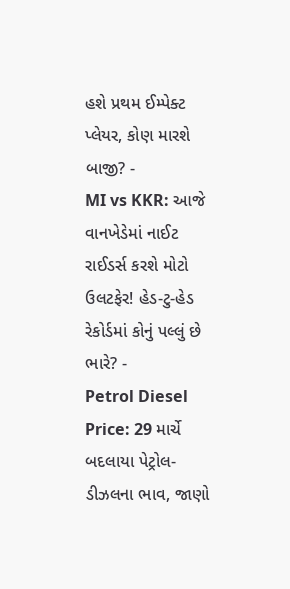હશે પ્રથમ ઈમ્પેક્ટ પ્લેયર, કોણ મારશે બાજી? -
MI vs KKR: આજે વાનખેડેમાં નાઈટ રાઈડર્સ કરશે મોટો ઉલટફેર! હેડ-ટુ-હેડ રેકોર્ડમાં કોનું પલ્લું છે ભારે? -
Petrol Diesel Price: 29 માર્ચે બદલાયા પેટ્રોલ-ડીઝલના ભાવ, જાણો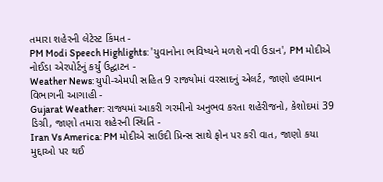તમારા શહેરની લેટેસ્ટ કિંમત -
PM Modi Speech Highlights: 'યુવાનોના ભવિષ્યને મળશે નવી ઉડાન', PM મોદીએ નોઈડા એરપોર્ટનું કર્યું ઉદ્ઘાટન -
Weather News: યુપી-એમપી સહિત 9 રાજ્યોમાં વરસાદનું એલર્ટ, જાણો હવામાન વિભાગની આગાહી -
Gujarat Weather: રાજ્યમાં આકરી ગરમીનો અનુભવ કરતા શહેરીજનો, કેશોદમાં 39 ડિગ્રી, જાણો તમારા શહેરની સ્થિતિ -
Iran Vs America: PM મોદીએ સાઉદી પ્રિન્સ સાથે ફોન પર કરી વાત, જાણો કયા મુદ્દાઓ પર થઈ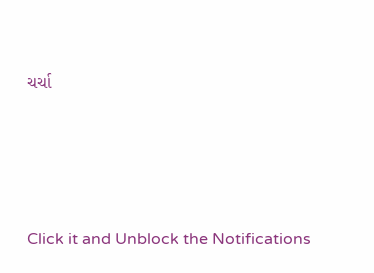ચર્ચા






Click it and Unblock the Notifications